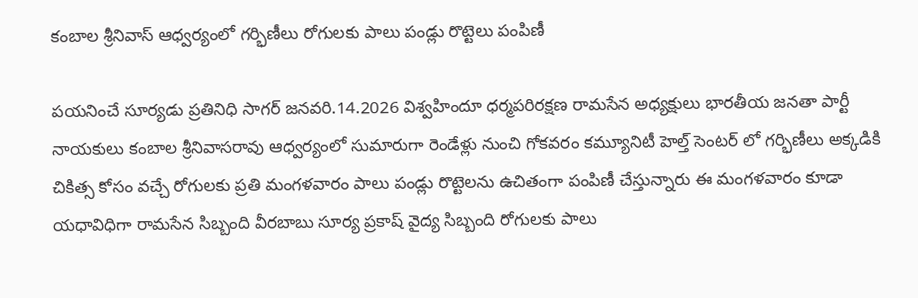కంబాల శ్రీనివాస్ ఆధ్వర్యంలో గర్భిణీలు రోగులకు పాలు పండ్లు రొట్టెలు పంపిణీ

పయనించే సూర్యడు ప్రతినిధి సాగర్ జనవరి.14.2026 విశ్వహిందూ ధర్మపరిరక్షణ రామసేన అధ్యక్షులు భారతీయ జనతా పార్టీ నాయకులు కంబాల శ్రీనివాసరావు ఆధ్వర్యంలో సుమారుగా రెండేళ్లు నుంచి గోకవరం కమ్యూనిటీ హెల్త్ సెంటర్ లో గర్భిణీలు అక్కడికి చికిత్స కోసం వచ్చే రోగులకు ప్రతి మంగళవారం పాలు పండ్లు రొట్టెలను ఉచితంగా పంపిణీ చేస్తున్నారు ఈ మంగళవారం కూడా యధావిధిగా రామసేన సిబ్బంది వీరబాబు సూర్య ప్రకాష్ వైద్య సిబ్బంది రోగులకు పాలు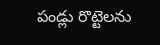పండ్లు రొట్టెలను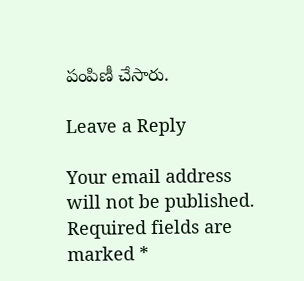పంపిణీ చేసారు.

Leave a Reply

Your email address will not be published. Required fields are marked *